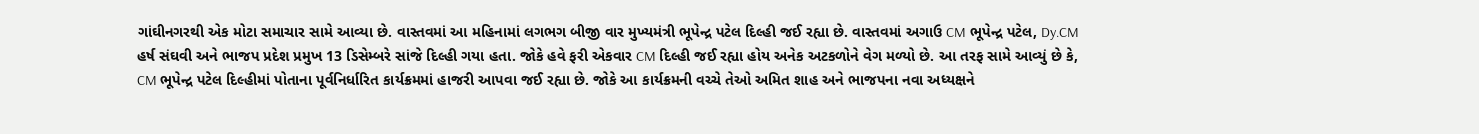ગાંઘીનગરથી એક મોટા સમાચાર સામે આવ્યા છે. વાસ્તવમાં આ મહિનામાં લગભગ બીજી વાર મુખ્યમંત્રી ભૂપેન્દ્ર પટેલ દિલ્હી જઈ રહ્યા છે. વાસ્તવમાં અગાઉ CM ભૂપેન્દ્ર પટેલ, Dy.CM હર્ષ સંઘવી અને ભાજપ પ્રદેશ પ્રમુખ 13 ડિસેમ્બરે સાંજે દિલ્હી ગયા હતા. જોકે હવે ફરી એકવાર CM દિલ્હી જઈ રહ્યા હોય અનેક અટકળોને વેગ મળ્યો છે. આ તરફ સામે આવ્યું છે કે, CM ભૂપેન્દ્ર પટેલ દિલ્હીમાં પોતાના પૂર્વનિર્ધારિત કાર્યક્રમમાં હાજરી આપવા જઈ રહ્યા છે. જોકે આ કાર્યક્રમની વચ્ચે તેઓ અમિત શાહ અને ભાજપના નવા અધ્યક્ષને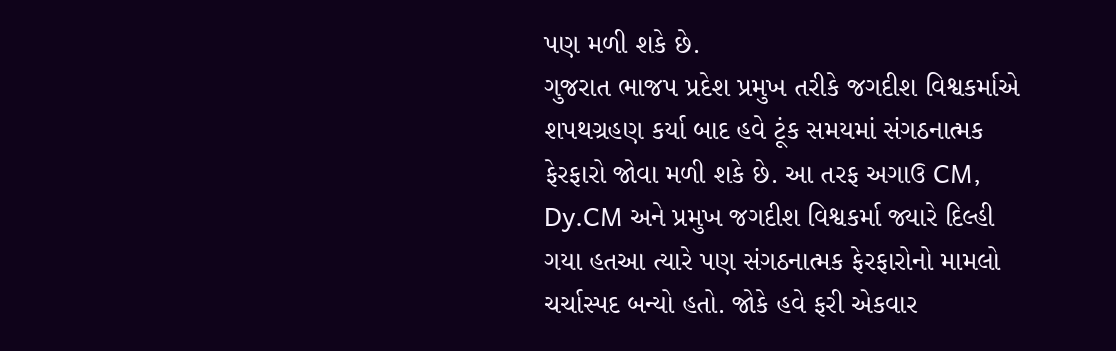પણ મળી શકે છે.
ગુજરાત ભાજપ પ્રદેશ પ્રમુખ તરીકે જગદીશ વિશ્વકર્માએ શપથગ્રહણ કર્યા બાદ હવે ટૂંક સમયમાં સંગઠનાત્મક ફેરફારો જોવા મળી શકે છે. આ તરફ અગાઉ CM, Dy.CM અને પ્રમુખ જગદીશ વિશ્વકર્મા જ્યારે દિલ્હી ગયા હતઆ ત્યારે પણ સંગઠનાત્મક ફેરફારોનો મામલો ચર્ચાસ્પદ બન્યો હતો. જોકે હવે ફરી એકવાર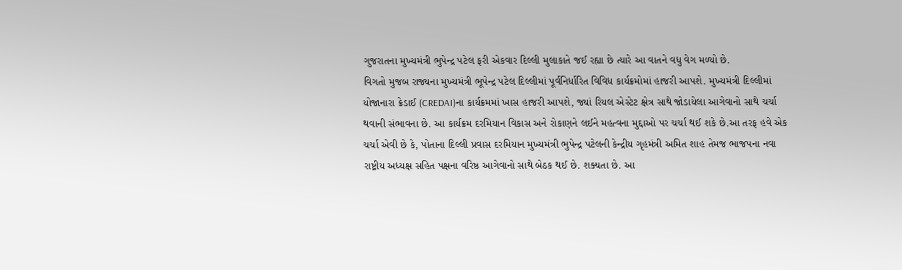ગુજરાતના મુખ્યમંત્રી ભુપેન્દ્ર પટેલ ફરી એકવાર દિલ્લી મુલાકાતે જઈ રહ્યા છે ત્યારે આ વાતને વધુ વેગ મળ્યો છે.
વિગતો મુજબ રાજ્યના મુખ્યમંત્રી ભૂપેન્દ્ર પટેલ દિલ્લીમાં પૂર્વનિર્ધારિત વિવિધ કાર્યક્રમોમાં હાજરી આપશે. મુખ્યમંત્રી દિલ્લીમાં યોજાનારા ક્રેડાઈ (CREDAI)ના કાર્યક્રમમાં ખાસ હાજરી આપશે, જ્યાં રિયલ એસ્ટેટ ક્ષેત્ર સાથે જોડાયેલા આગેવાનો સાથે ચર્ચા થવાની સંભાવના છે. આ કાર્યક્રમ દરમિયાન વિકાસ અને રોકાણને લઈને મહત્વના મુદ્દાઓ પર ચર્ચા થઈ શકે છે.આ તરફ હવે એક ચર્ચા એવી છે કે, પોતાના દિલ્લી પ્રવાસ દરમિયાન મુખ્યમંત્રી ભુપેન્દ્ર પટેલની કેન્દ્રીય ગૃહમંત્રી અમિત શાહ તેમજ ભાજપના નવા રાષ્ટ્રીય અધ્યક્ષ સહિત પક્ષના વરિષ્ઠ આગેવાનો સાથે બેઠક થઈ છે. શક્યતા છે. આ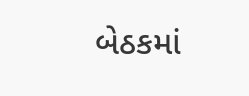બેઠકમાં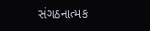સંગઠનાત્મક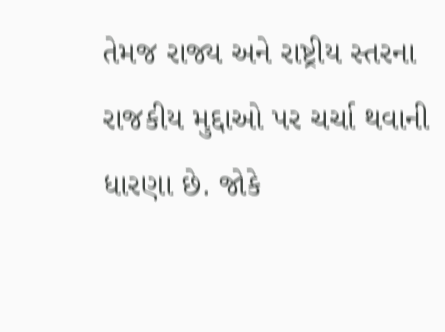તેમજ રાજ્ય અને રાષ્ટ્રીય સ્તરના રાજકીય મુદ્દાઓ પર ચર્ચા થવાની ધારણા છે. જોકે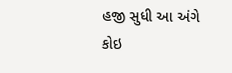હજી સુધી આ અંગે કોઇ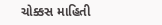ચોક્કસ માહિતી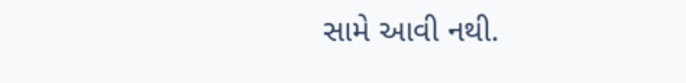સામે આવી નથી.